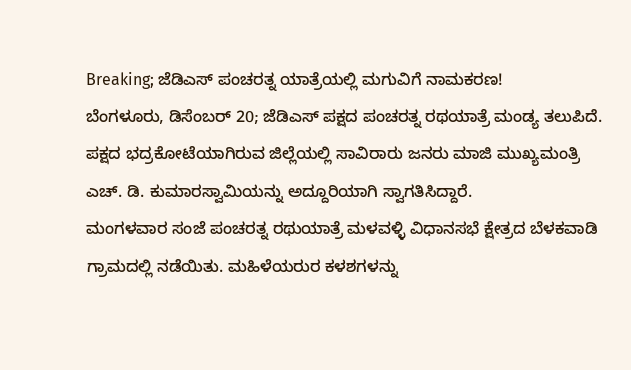Breaking; ಜೆಡಿಎಸ್ ಪಂಚರತ್ನ ಯಾತ್ರೆಯಲ್ಲಿ ಮಗುವಿಗೆ ನಾಮಕರಣ!
ಬೆಂಗಳೂರು, ಡಿಸೆಂಬರ್ 20; ಜೆಡಿಎಸ್ ಪಕ್ಷದ ಪಂಚರತ್ನ ರಥಯಾತ್ರೆ ಮಂಡ್ಯ ತಲುಪಿದೆ. ಪಕ್ಷದ ಭದ್ರಕೋಟೆಯಾಗಿರುವ ಜಿಲ್ಲೆಯಲ್ಲಿ ಸಾವಿರಾರು ಜನರು ಮಾಜಿ ಮುಖ್ಯಮಂತ್ರಿ ಎಚ್. ಡಿ. ಕುಮಾರಸ್ವಾಮಿಯನ್ನು ಅದ್ದೂರಿಯಾಗಿ ಸ್ವಾಗತಿಸಿದ್ದಾರೆ.
ಮಂಗಳವಾರ ಸಂಜೆ ಪಂಚರತ್ನ ರಥುಯಾತ್ರೆ ಮಳವಳ್ಳಿ ವಿಧಾನಸಭೆ ಕ್ಷೇತ್ರದ ಬೆಳಕವಾಡಿ ಗ್ರಾಮದಲ್ಲಿ ನಡೆಯಿತು. ಮಹಿಳೆಯರುರ ಕಳಶಗಳನ್ನು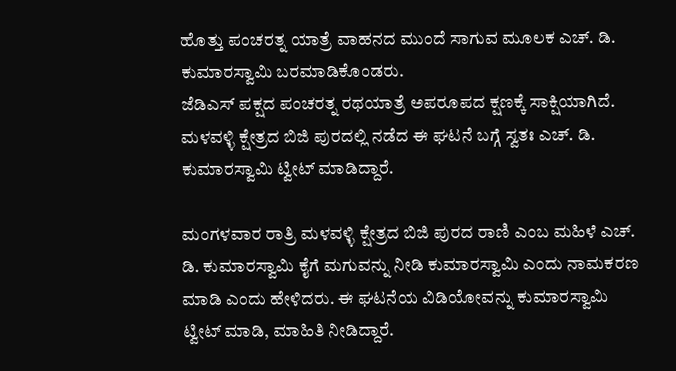ಹೊತ್ತು ಪಂಚರತ್ನ ಯಾತ್ರೆ ವಾಹನದ ಮುಂದೆ ಸಾಗುವ ಮೂಲಕ ಎಚ್. ಡಿ. ಕುಮಾರಸ್ವಾಮಿ ಬರಮಾಡಿಕೊಂಡರು.
ಜೆಡಿಎಸ್ ಪಕ್ಷದ ಪಂಚರತ್ನ ರಥಯಾತ್ರೆ ಅಪರೂಪದ ಕ್ಷಣಕ್ಕೆ ಸಾಕ್ಷಿಯಾಗಿದೆ. ಮಳವಳ್ಳಿ ಕ್ಷೇತ್ರದ ಬಿಜಿ ಪುರದಲ್ಲಿ ನಡೆದ ಈ ಘಟನೆ ಬಗ್ಗೆ ಸ್ವತಃ ಎಚ್. ಡಿ. ಕುಮಾರಸ್ವಾಮಿ ಟ್ವೀಟ್ ಮಾಡಿದ್ದಾರೆ.

ಮಂಗಳವಾರ ರಾತ್ರಿ ಮಳವಳ್ಳಿ ಕ್ಷೇತ್ರದ ಬಿಜಿ ಪುರದ ರಾಣಿ ಎಂಬ ಮಹಿಳೆ ಎಚ್. ಡಿ. ಕುಮಾರಸ್ವಾಮಿ ಕೈಗೆ ಮಗುವನ್ನು ನೀಡಿ ಕುಮಾರಸ್ವಾಮಿ ಎಂದು ನಾಮಕರಣ ಮಾಡಿ ಎಂದು ಹೇಳಿದರು. ಈ ಘಟನೆಯ ವಿಡಿಯೋವನ್ನು ಕುಮಾರಸ್ವಾಮಿ ಟ್ವೀಟ್ ಮಾಡಿ, ಮಾಹಿತಿ ನೀಡಿದ್ದಾರೆ.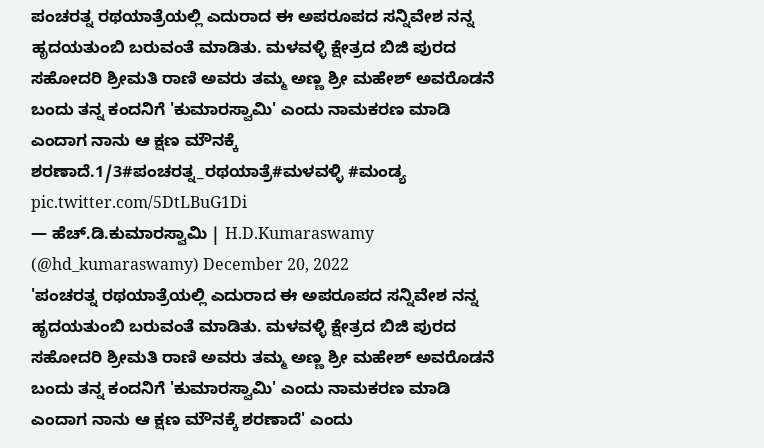ಪಂಚರತ್ನ ರಥಯಾತ್ರೆಯಲ್ಲಿ ಎದುರಾದ ಈ ಅಪರೂಪದ ಸನ್ನಿವೇಶ ನನ್ನ ಹೃದಯತುಂಬಿ ಬರುವಂತೆ ಮಾಡಿತು. ಮಳವಳ್ಳಿ ಕ್ಷೇತ್ರದ ಬಿಜಿ ಪುರದ ಸಹೋದರಿ ಶ್ರೀಮತಿ ರಾಣಿ ಅವರು ತಮ್ಮ ಅಣ್ಣ ಶ್ರೀ ಮಹೇಶ್ ಅವರೊಡನೆ ಬಂದು ತನ್ನ ಕಂದನಿಗೆ 'ಕುಮಾರಸ್ವಾಮಿ' ಎಂದು ನಾಮಕರಣ ಮಾಡಿ ಎಂದಾಗ ನಾನು ಆ ಕ್ಷಣ ಮೌನಕ್ಕೆ ಶರಣಾದೆ.1/3#ಪಂಚರತ್ನ_ರಥಯಾತ್ರೆ#ಮಳವಳ್ಳಿ #ಮಂಡ್ಯ pic.twitter.com/5DtLBuG1Di
— ಹೆಚ್.ಡಿ.ಕುಮಾರಸ್ವಾಮಿ | H.D.Kumaraswamy (@hd_kumaraswamy) December 20, 2022
'ಪಂಚರತ್ನ ರಥಯಾತ್ರೆಯಲ್ಲಿ ಎದುರಾದ ಈ ಅಪರೂಪದ ಸನ್ನಿವೇಶ ನನ್ನ ಹೃದಯತುಂಬಿ ಬರುವಂತೆ ಮಾಡಿತು. ಮಳವಳ್ಳಿ ಕ್ಷೇತ್ರದ ಬಿಜಿ ಪುರದ ಸಹೋದರಿ ಶ್ರೀಮತಿ ರಾಣಿ ಅವರು ತಮ್ಮ ಅಣ್ಣ ಶ್ರೀ ಮಹೇಶ್ ಅವರೊಡನೆ ಬಂದು ತನ್ನ ಕಂದನಿಗೆ 'ಕುಮಾರಸ್ವಾಮಿ' ಎಂದು ನಾಮಕರಣ ಮಾಡಿ ಎಂದಾಗ ನಾನು ಆ ಕ್ಷಣ ಮೌನಕ್ಕೆ ಶರಣಾದೆ' ಎಂದು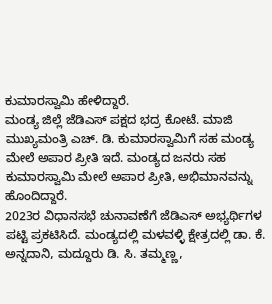ಕುಮಾರಸ್ವಾಮಿ ಹೇಳಿದ್ದಾರೆ.
ಮಂಡ್ಯ ಜಿಲ್ಲೆ ಜೆಡಿಎಸ್ ಪಕ್ಷದ ಭದ್ರ ಕೋಟೆ. ಮಾಜಿ ಮುಖ್ಯಮಂತ್ರಿ ಎಚ್. ಡಿ. ಕುಮಾರಸ್ವಾಮಿಗೆ ಸಹ ಮಂಡ್ಯ ಮೇಲೆ ಅಪಾರ ಪ್ರೀತಿ ಇದೆ. ಮಂಡ್ಯದ ಜನರು ಸಹ ಕುಮಾರಸ್ವಾಮಿ ಮೇಲೆ ಅಪಾರ ಪ್ರೀತಿ, ಅಭಿಮಾನವನ್ನು ಹೊಂದಿದ್ದಾರೆ.
2023ರ ವಿಧಾನಸಭೆ ಚುನಾವಣೆಗೆ ಜೆಡಿಎಸ್ ಅಭ್ಯರ್ಥಿಗಳ ಪಟ್ಟಿ ಪ್ರಕಟಿಸಿದೆ. ಮಂಡ್ಯದಲ್ಲಿ ಮಳವಳ್ಳಿ ಕ್ಷೇತ್ರದಲ್ಲಿ ಡಾ. ಕೆ. ಅನ್ನದಾನಿ, ಮದ್ದೂರು ಡಿ. ಸಿ. ತಮ್ಮಣ್ಣ,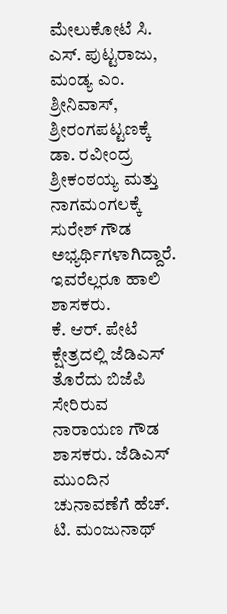ಮೇಲುಕೋಟೆ ಸಿ. ಎಸ್. ಪುಟ್ಟರಾಜು, ಮಂಡ್ಯ ಎಂ. ಶ್ರೀನಿವಾಸ್, ಶ್ರೀರಂಗಪಟ್ಟಣಕ್ಕೆ ಡಾ. ರವೀಂದ್ರ ಶ್ರೀಕಂಠಯ್ಯ ಮತ್ತು ನಾಗಮಂಗಲಕ್ಕೆ ಸುರೇಶ್ ಗೌಡ ಅಭ್ಯರ್ಥಿಗಳಾಗಿದ್ದಾರೆ. ಇವರೆಲ್ಲರೂ ಹಾಲಿ ಶಾಸಕರು.
ಕೆ. ಆರ್. ಪೇಟೆ ಕ್ಷೇತ್ರದಲ್ಲಿ ಜೆಡಿಎಸ್ ತೊರೆದು ಬಿಜೆಪಿ ಸೇರಿರುವ ನಾರಾಯಣ ಗೌಡ ಶಾಸಕರು. ಜೆಡಿಎಸ್ ಮುಂದಿನ ಚುನಾವಣೆಗೆ ಹೆಚ್. ಟಿ. ಮಂಜುನಾಥ್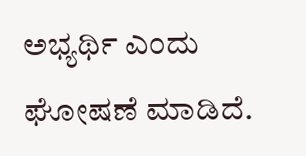ಅಭ್ಯರ್ಥಿ ಎಂದು ಘೋಷಣೆ ಮಾಡಿದೆ.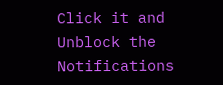Click it and Unblock the Notifications